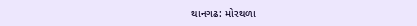થાનગઢ: મોરથળા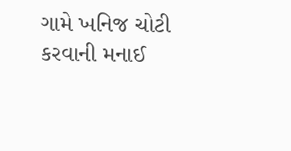ગામે ખનિજ ચોટી કરવાની મનાઈ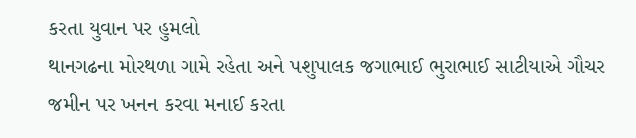કરતા યુવાન પર હુમલો
થાનગઢના મોરથળા ગામે રહેતા અને પશુપાલક જગાભાઈ ભુરાભાઈ સાટીયાએ ગૌચર જમીન પર ખનન કરવા મનાઈ કરતા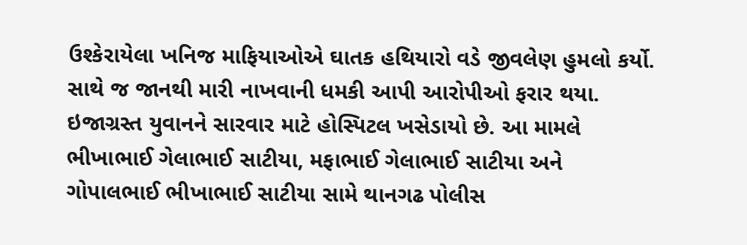ઉશ્કેરાયેલા ખનિજ માફિયાઓએ ઘાતક હથિયારો વડે જીવલેણ હુમલો કર્યો. સાથે જ જાનથી મારી નાખવાની ધમકી આપી આરોપીઓ ફરાર થયા. ઇજાગ્રસ્ત યુવાનને સારવાર માટે હોસ્પિટલ ખસેડાયો છે. આ મામલે ભીખાભાઈ ગેલાભાઈ સાટીયા, મફાભાઈ ગેલાભાઈ સાટીયા અને ગોપાલભાઈ ભીખાભાઈ સાટીયા સામે થાનગઢ પોલીસ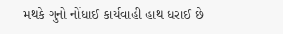મથકે ગુનો નોંધાઈ કાર્યવાહી હાથ ધરાઈ છે